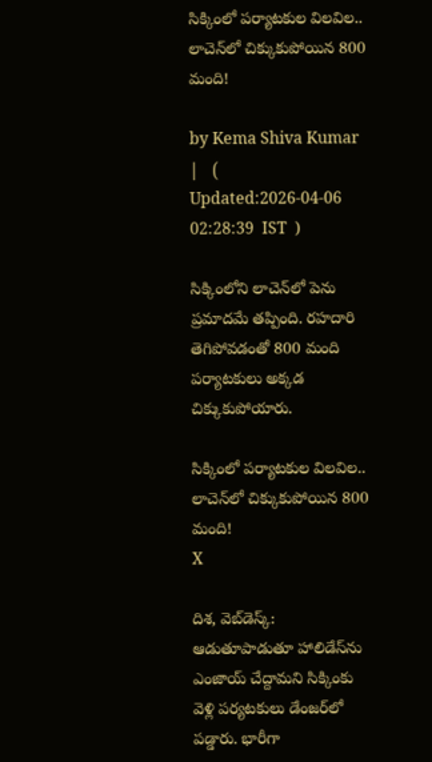సిక్కింలో పర్యాటకుల విలవిల.. లాచెన్‌లో చిక్కుకుపోయిన 800 మంది!

by Kema Shiva Kumar |   (  Updated:2026-04-06 02:28:39  IST  )

సిక్కింలోని లాచెన్‌లో పెను ప్రమాదమే తప్పింది. రహదారి తెగిపోవడంతో 800 మంది పర్యాటకులు అక్కడ చిక్కుకుపోయారు.

సిక్కింలో పర్యాటకుల విలవిల.. లాచెన్‌లో చిక్కుకుపోయిన 800 మంది!
X

దిశ, వెబ్‌డెస్క్: ఆడుతూపాడుతూ హాలిడేస్‌ను ఎంజాయ్ చేద్దామని సిక్కిం‌‌కు వెళ్లి పర్యటకులు డేంజర్‌లో పడ్డారు. భారీగా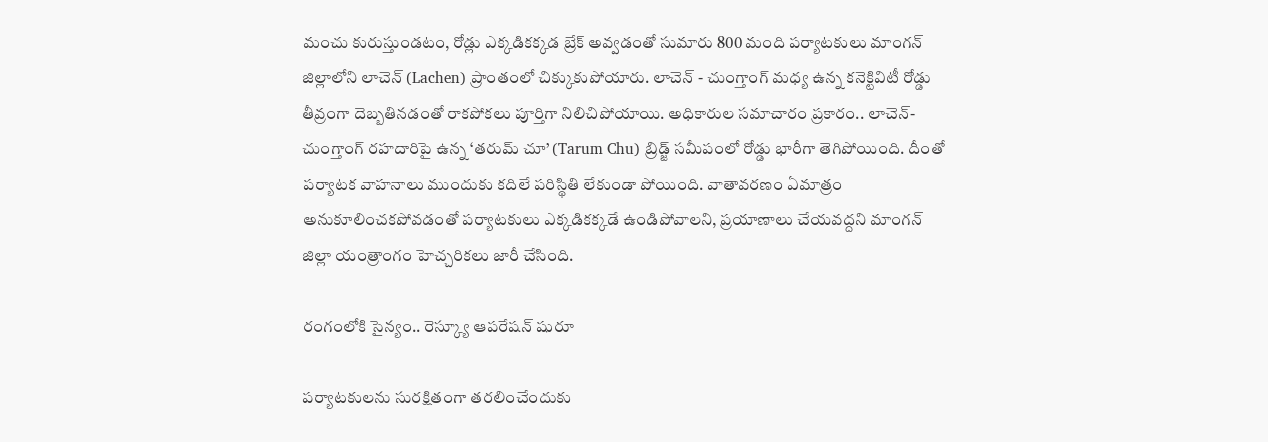మంచు కురుస్తుండటం, రోడ్లు ఎక్కడికక్కడ బ్రేక్ అవ్వడంతో సుమారు 800 మంది పర్యాటకులు మాంగన్ జిల్లాలోని లాచెన్ (Lachen) ప్రాంతంలో చిక్కుకుపోయారు. లాచెన్ - చుంగ్తాంగ్ మధ్య ఉన్న కనెక్టివిటీ రోడ్డు తీవ్రంగా దెబ్బతినడంతో రాకపోకలు పూర్తిగా నిలిచిపోయాయి. అధికారుల సమాచారం ప్రకారం.. లాచెన్-చుంగ్తాంగ్ రహదారిపై ఉన్న ‘తరుమ్ చూ’ (Tarum Chu) బ్రిడ్జ్ సమీపంలో రోడ్డు భారీగా తెగిపోయింది. దీంతో పర్యాటక వాహనాలు ముందుకు కదిలే పరిస్థితి లేకుండా పోయింది. వాతావరణం ఏమాత్రం అనుకూలించకపోవడంతో పర్యాటకులు ఎక్కడికక్కడే ఉండిపోవాలని, ప్రయాణాలు చేయవద్దని మాంగన్ జిల్లా యంత్రాంగం హెచ్చరికలు జారీ చేసింది.

రంగంలోకి సైన్యం.. రెస్క్యూ ఆపరేషన్ షురూ

పర్యాటకులను సురక్షితంగా తరలించేందుకు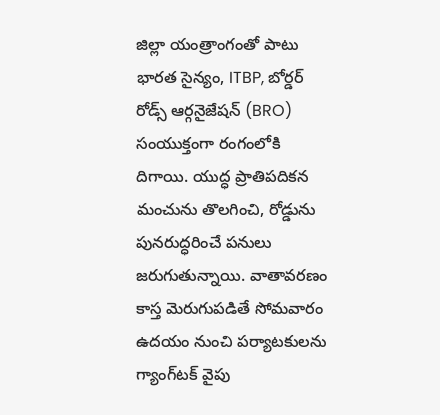జిల్లా యంత్రాంగంతో పాటు భారత సైన్యం, ITBP, బోర్డర్ రోడ్స్ ఆర్గనైజేషన్ (BRO) సంయుక్తంగా రంగంలోకి దిగాయి. యుద్ధ ప్రాతిపదికన మంచును తొలగించి, రోడ్డును పునరుద్ధరించే పనులు జరుగుతున్నాయి. వాతావరణం కాస్త మెరుగుపడితే సోమవారం ఉదయం నుంచి పర్యాటకులను గ్యాంగ్‌టక్ వైపు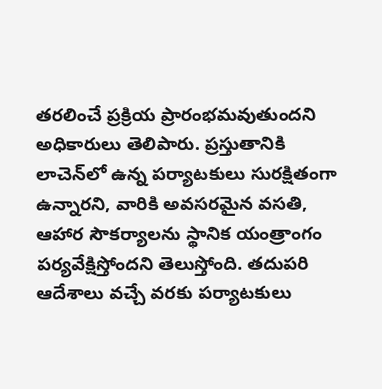తరలించే ప్రక్రియ ప్రారంభమవుతుందని అధికారులు తెలిపారు. ప్రస్తుతానికి లాచెన్‌లో ఉన్న పర్యాటకులు సురక్షితంగా ఉన్నారని, వారికి అవసరమైన వసతి, ఆహార సౌకర్యాలను స్థానిక యంత్రాంగం పర్యవేక్షిస్తోందని తెలుస్తోంది. తదుపరి ఆదేశాలు వచ్చే వరకు పర్యాటకులు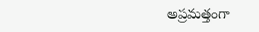అప్రమత్తంగా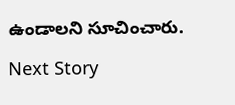ఉండాలని సూచించారు.

Next Story